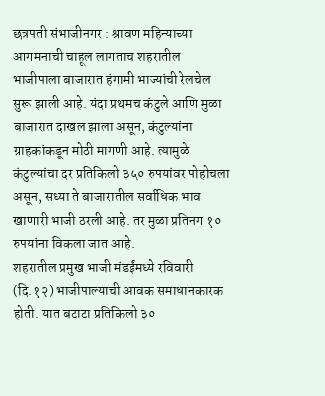छत्रपती संभाजीनगर : श्रावण महिन्याच्या आगमनाची चाहूल लागताच शहरातील भाजीपाला बाजारात हंगामी भाज्यांची रेलचेल सुरू झाली आहे. यंदा प्रथमच कंटुले आणि मुळा बाजारात दाखल झाला असून, कंटुल्यांना ग्राहकांकडून मोठी मागणी आहे. त्यामुळे कंटुल्यांचा दर प्रतिकिलो ३५० रुपयांवर पोहोचला असून, सध्या ते बाजारातील सर्वाधिक भाव खाणारी भाजी ठरली आहे. तर मुळा प्रतिनग १० रुपयांना विकला जात आहे.
शहरातील प्रमुख भाजी मंडईंमध्ये रविवारी (दि.१२) भाजीपाल्याची आवक समाधानकारक होती. यात बटाटा प्रतिकिलो ३०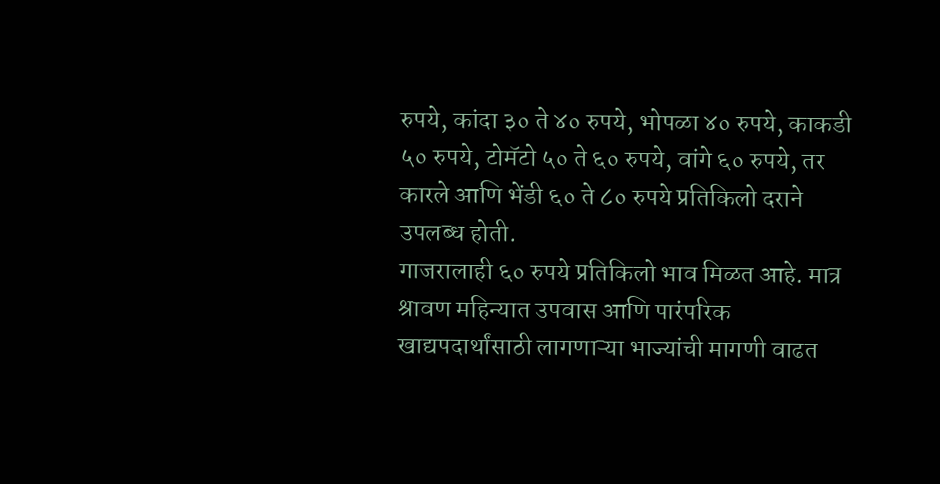रुपये, कांदा ३० ते ४० रुपये, भोपळा ४० रुपये, काकडी ५० रुपये, टोमॅटो ५० ते ६० रुपये, वांगे ६० रुपये, तर कारले आणि भेंडी ६० ते ८० रुपये प्रतिकिलो दराने उपलब्ध होती.
गाजरालाही ६० रुपये प्रतिकिलो भाव मिळत आहे. मात्र श्रावण महिन्यात उपवास आणि पारंपरिक खाद्यपदार्थांसाठी लागणाऱ्या भाज्यांची मागणी वाढत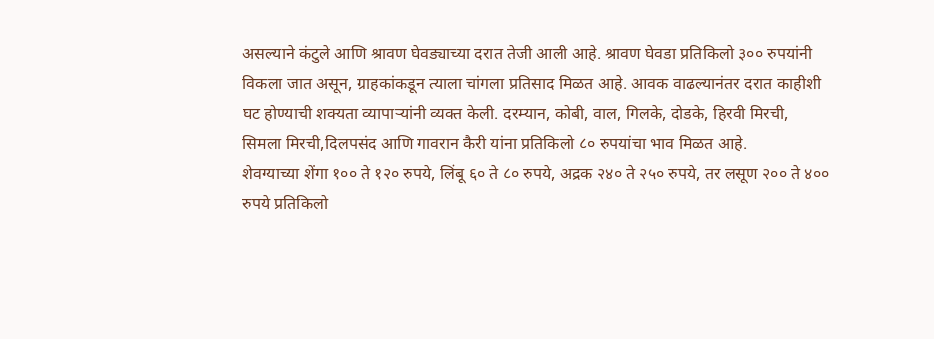असल्याने कंटुले आणि श्रावण घेवड्याच्या दरात तेजी आली आहे. श्रावण घेवडा प्रतिकिलो ३०० रुपयांनी विकला जात असून, ग्राहकांकडून त्याला चांगला प्रतिसाद मिळत आहे. आवक वाढल्यानंतर दरात काहीशी घट होण्याची शक्यता व्यापाऱ्यांनी व्यक्त केली. दरम्यान, कोबी, वाल, गिलके, दोडके, हिरवी मिरची, सिमला मिरची,दिलपसंद आणि गावरान कैरी यांना प्रतिकिलो ८० रुपयांचा भाव मिळत आहे.
शेवग्याच्या शेंगा १०० ते १२० रुपये, लिंबू ६० ते ८० रुपये, अद्रक २४० ते २५० रुपये, तर लसूण २०० ते ४०० रुपये प्रतिकिलो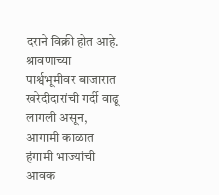दराने विक्री होत आहे. श्रावणाच्या पार्श्वभूमीवर बाजारात खरेदीदारांची गर्दी वाढू लागली असून, आगामी काळात हंगामी भाज्यांची आवक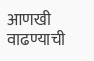आणखी वाढण्याची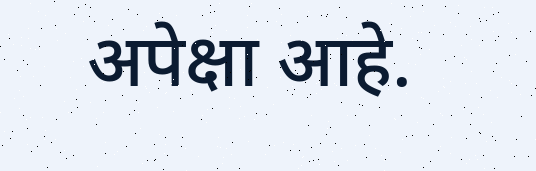अपेक्षा आहे.